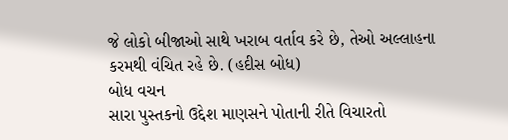જે લોકો બીજાઓ સાથે ખરાબ વર્તાવ કરે છે, તેઓ અલ્લાહના કરમથી વંચિત રહે છે. (હદીસ બોધ)
બોધ વચન
સારા પુસ્તકનો ઉદ્દેશ માણસને પોતાની રીતે વિચારતો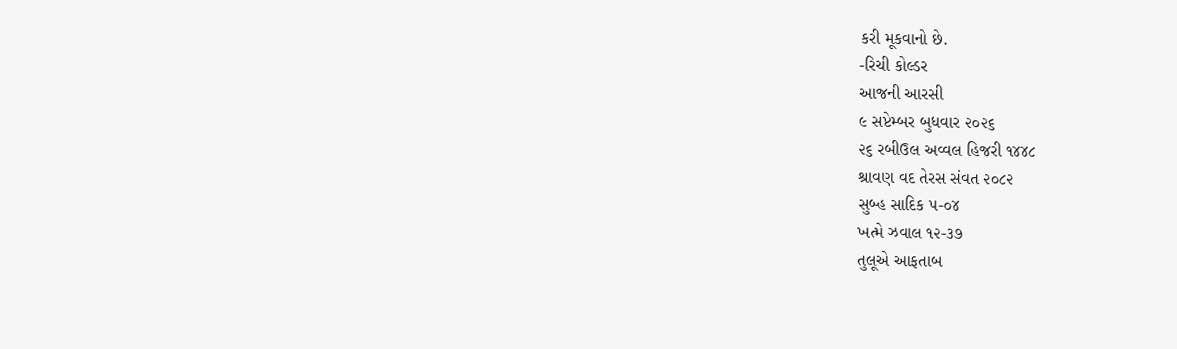કરી મૂકવાનો છે.
-રિચી કોલ્ડર
આજની આરસી
૯ સપ્ટેમ્બર બુધવાર ૨૦૨૬
૨૬ રબીઉલ અવ્વલ હિજરી ૧૪૪૮
શ્રાવણ વદ તેરસ સંવત ૨૦૮૨
સુબ્હ સાદિક ૫-૦૪
ખત્મે ઝવાલ ૧૨-૩૭
તુલૂએ આફતાબ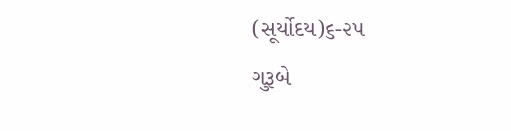(સૂર્યોદય)૬-૨૫
ગુરૂબે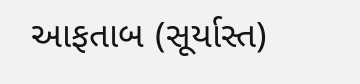આફતાબ (સૂર્યાસ્ત)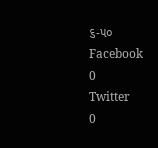૬-૫૦
Facebook
0
Twitter
0